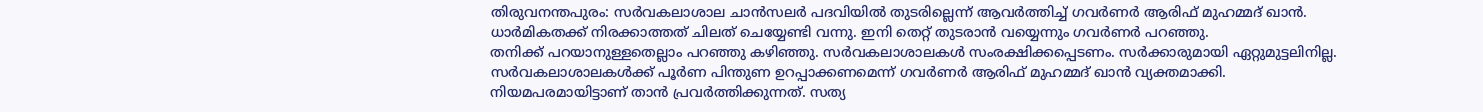തിരുവനന്തപുരം: സർവകലാശാല ചാൻസലർ പദവിയിൽ തുടരില്ലെന്ന് ആവർത്തിച്ച് ഗവർണർ ആരിഫ് മുഹമ്മദ് ഖാൻ. ധാർമികതക്ക് നിരക്കാത്തത് ചിലത് ചെയ്യേണ്ടി വന്നു. ഇനി തെറ്റ് തുടരാൻ വയ്യെന്നും ഗവർണർ പറഞ്ഞു.
തനിക്ക് പറയാനുള്ളതെല്ലാം പറഞ്ഞു കഴിഞ്ഞു. സർവകലാശാലകൾ സംരക്ഷിക്കപ്പെടണം. സർക്കാരുമായി ഏറ്റുമുട്ടലിനില്ല. സർവകലാശാലകൾക്ക് പൂർണ പിന്തുണ ഉറപ്പാക്കണമെന്ന് ഗവർണർ ആരിഫ് മുഹമ്മദ് ഖാൻ വ്യക്തമാക്കി.
നിയമപരമായിട്ടാണ് താൻ പ്രവർത്തിക്കുന്നത്. സത്യ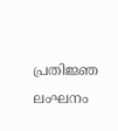പ്രതിജ്ഞ ലംഘനം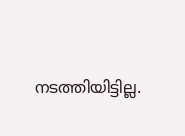നടത്തിയിട്ടില്ല.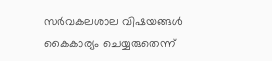സർവകലശാല വിഷയങ്ങൾ കൈകാര്യം ചെയ്യരുതെന്ന്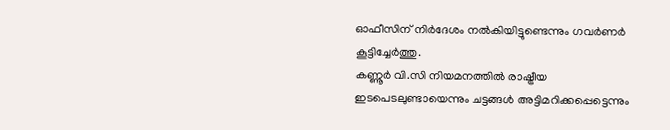ഓഫീസിന് നിർദേശം നൽകിയിട്ടുണ്ടെന്നും ഗവർണർ കൂട്ടിച്ചേർത്തു.
കണ്ണൂർ വി.സി നിയമനത്തിൽ രാഷ്ട്രീയ ഇടപെടലുണ്ടായെന്നും ചട്ടങ്ങൾ അട്ടിമറിക്കപ്പെട്ടെന്നും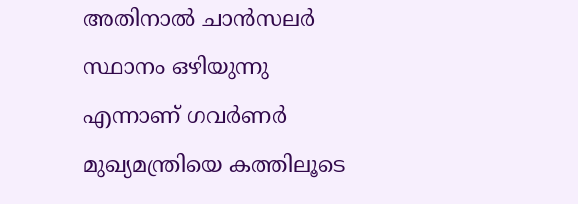അതിനാൽ ചാൻസലർ സ്ഥാനം ഒഴിയുന്നു എന്നാണ് ഗവർണർ മുഖ്യമന്ത്രിയെ കത്തിലൂടെ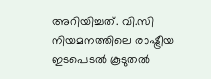അറിയിച്ചത്. വി.സി നിയമനത്തിലെ രാഷ്ട്രീയ ഇടപെടൽ കൂടുതൽ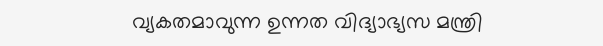വ്യകതമാവുന്ന ഉന്നത വിദ്യാഭ്യസ മന്ത്രി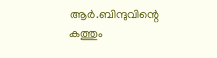ആർ.ബിന്ദുവിന്റെ കത്തും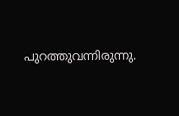പുറത്തുവന്നിരുന്നു.